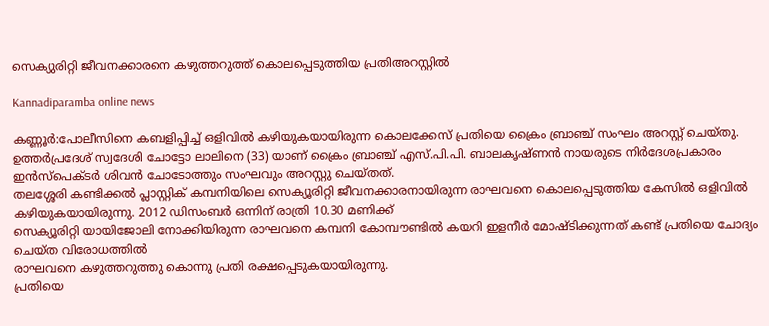സെക്യുരിറ്റി ജീവനക്കാരനെ കഴുത്തറുത്ത് കൊലപ്പെടുത്തിയ പ്രതിഅറസ്റ്റിൽ

Kannadiparamba online news

കണ്ണൂർ:പോലീസിനെ കബളിപ്പിച്ച് ഒളിവിൽ കഴിയുകയായിരുന്ന കൊലക്കേസ് പ്രതിയെ ക്രൈം ബ്രാഞ്ച് സംഘം അറസ്റ്റ് ചെയ്തു. ഉത്തർപ്രദേശ് സ്വദേശി ചോട്ടോ ലാലിനെ (33) യാണ് ക്രൈം ബ്രാഞ്ച് എസ്.പി.പി. ബാലകൃഷ്ണൻ നായരുടെ നിർദേശപ്രകാരം ഇൻസ്പെക്ടർ ശിവൻ ചോടോത്തും സംഘവും അറസ്റ്റു ചെയ്തത്.
തലശ്ശേരി കണ്ടിക്കൽ പ്ലാസ്റ്റിക് കമ്പനിയിലെ സെക്യൂരിറ്റി ജീവനക്കാരനായിരുന്ന രാഘവനെ കൊലപ്പെടുത്തിയ കേസിൽ ഒളിവിൽ കഴിയുകയായിരുന്നു. 2012 ഡിസംബർ ഒന്നിന് രാത്രി 10.30 മണിക്ക്
സെക്യൂരിറ്റി യായിജോലി നോക്കിയിരുന്ന രാഘവനെ കമ്പനി കോമ്പൗണ്ടിൽ കയറി ഇളനീർ മോഷ്ടിക്കുന്നത് കണ്ട് പ്രതിയെ ചോദ്യം ചെയ്ത വിരോധത്തിൽ
രാഘവനെ കഴുത്തറുത്തു കൊന്നു പ്രതി രക്ഷപ്പെടുകയായിരുന്നു.
പ്രതിയെ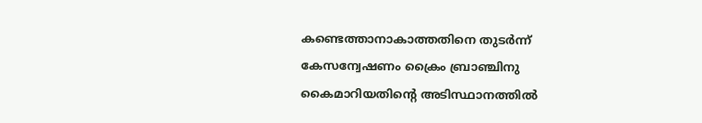കണ്ടെത്താനാകാത്തതിനെ തുടർന്ന് കേസന്വേഷണം ക്രൈം ബ്രാഞ്ചിനു കൈമാറിയതിന്റെ അടിസ്ഥാനത്തിൽ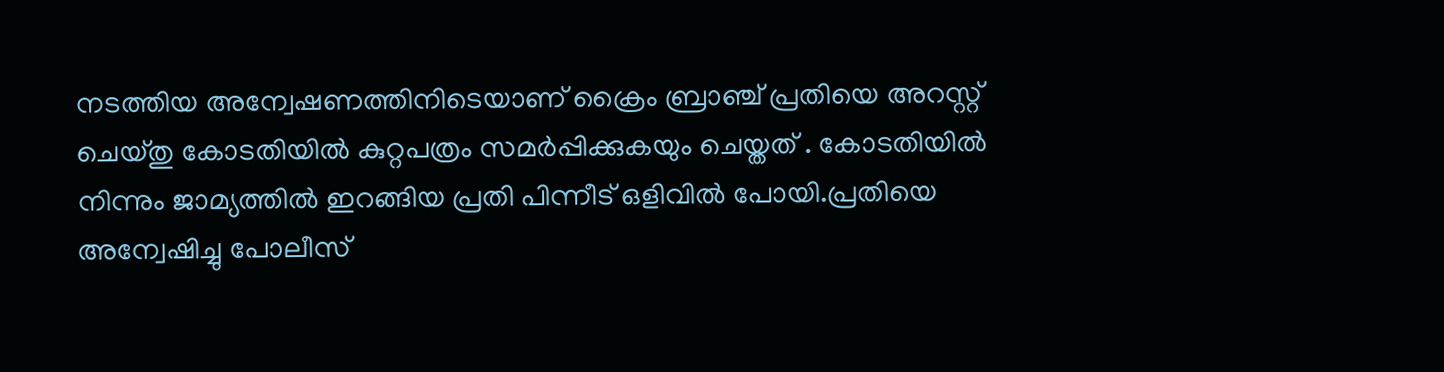നടത്തിയ അന്വേഷണത്തിനിടെയാണ് ക്രൈം ബ്രാഞ്ച് പ്രതിയെ അറസ്റ്റ് ചെയ്തു കോടതിയിൽ കുറ്റപത്രം സമർപ്പിക്കുകയും ചെയ്തത് . കോടതിയിൽ നിന്നും ജാമ്യത്തിൽ ഇറങ്ങിയ പ്രതി പിന്നീട് ഒളിവിൽ പോയി.പ്രതിയെ അന്വേഷിച്ചു പോലീസ്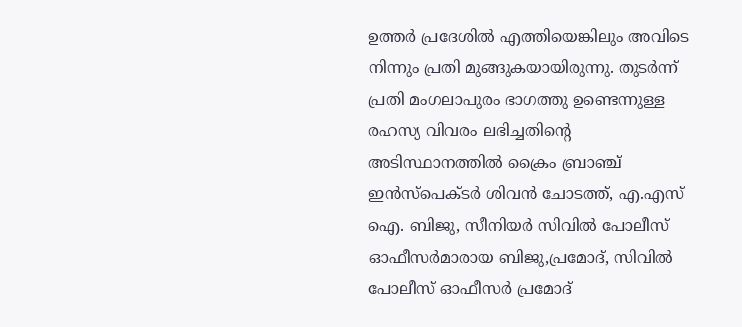ഉത്തർ പ്രദേശിൽ എത്തിയെങ്കിലും അവിടെ നിന്നും പ്രതി മുങ്ങുകയായിരുന്നു. തുടർന്ന് പ്രതി മംഗലാപുരം ഭാഗത്തു ഉണ്ടെന്നുള്ള രഹസ്യ വിവരം ലഭിച്ചതിന്റെ അടിസ്ഥാനത്തിൽ ക്രൈം ബ്രാഞ്ച് ഇൻസ്‌പെക്ടർ ശിവൻ ചോടത്ത്, എ.എസ് ഐ. ബിജു, സീനിയർ സിവിൽ പോലീസ് ഓഫീസർമാരായ ബിജു,പ്രമോദ്, സിവിൽ പോലീസ് ഓഫീസർ പ്രമോദ്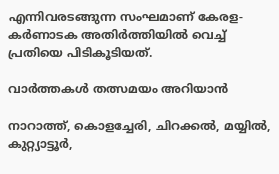എന്നിവരടങ്ങുന്ന സംഘമാണ് കേരള- കർണാടക അതിർത്തിയിൽ വെച്ച് പ്രതിയെ പിടികൂടിയത്.

വാർത്തകൾ തത്സമയം അറിയാൻ

നാറാത്ത്, കൊളച്ചേരി, ചിറക്കൽ, മയ്യിൽ, കുറ്റ്യാട്ടൂർ,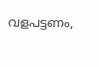വളപട്ടണം,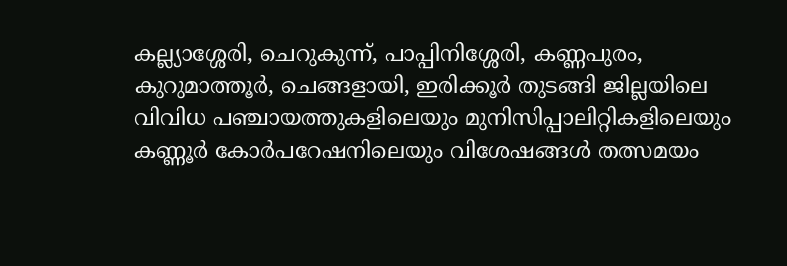കല്ല്യാശ്ശേരി, ചെറുകുന്ന്, പാപ്പിനിശ്ശേരി, കണ്ണപുരം, കുറുമാത്തൂർ, ചെങ്ങളായി, ഇരിക്കൂർ തുടങ്ങി ജില്ലയിലെ വിവിധ പഞ്ചായത്തുകളിലെയും മുനിസിപ്പാലിറ്റികളിലെയും കണ്ണൂർ കോർപറേഷനിലെയും വിശേഷങ്ങൾ തത്സമയം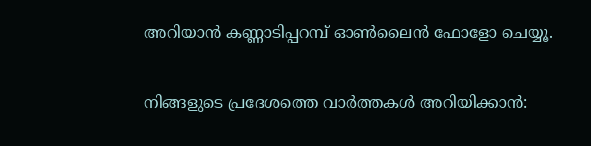അറിയാൻ കണ്ണാടിപ്പറമ്പ് ഓൺലൈൻ ഫോളോ ചെയ്യൂ.

നിങ്ങളുടെ പ്രദേശത്തെ വാർത്തകൾ അറിയിക്കാൻ: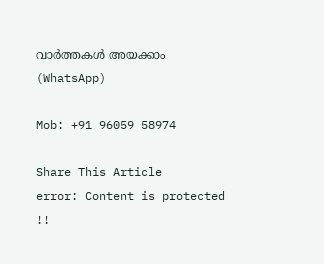വാർത്തകൾ അയക്കാം (WhatsApp)

Mob: +91 96059 58974

Share This Article
error: Content is protected !!